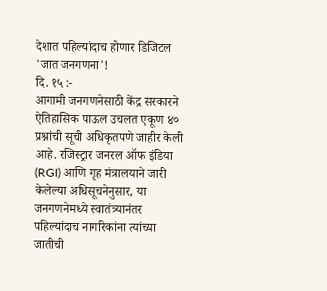देशात पहिल्यांदाच होणार डिजिटल 'जात जनगणना'!
दि. १५ :-
आगामी जनगणनेसाठी केंद्र सरकारने ऐतिहासिक पाऊल उचलत एकूण ४० प्रश्नांची सूची अधिकृतपणे जाहीर केली आहे. रजिस्ट्रार जनरल ऑफ इंडिया (RGI) आणि गृह मंत्रालयाने जारी केलेल्या अधिसूचनेनुसार, या जनगणनेमध्ये स्वातंत्र्यानंतर पहिल्यांदाच नागरिकांना त्यांच्या जातीची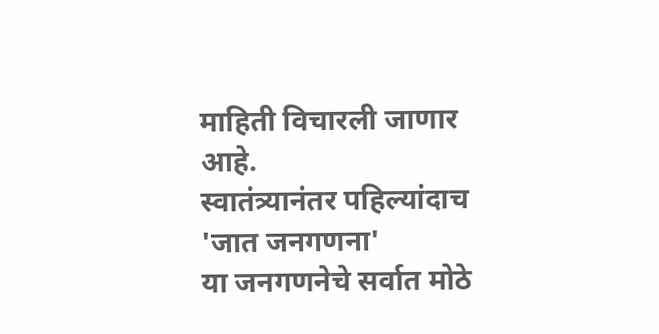माहिती विचारली जाणार आहे.
स्वातंत्र्यानंतर पहिल्यांदाच 'जात जनगणना'
या जनगणनेचे सर्वात मोठे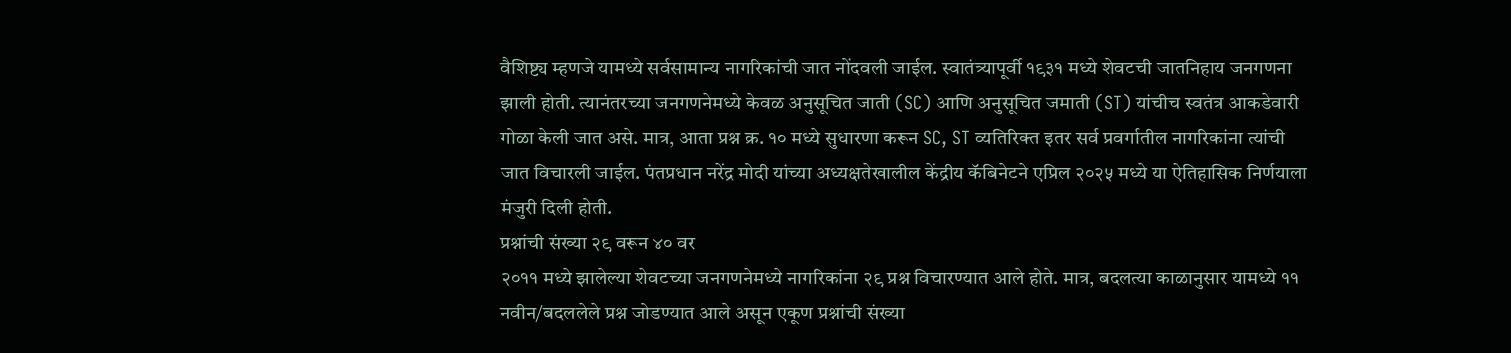वैशिष्ट्य म्हणजे यामध्ये सर्वसामान्य नागरिकांची जात नोंदवली जाईल. स्वातंत्र्यापूर्वी १९३१ मध्ये शेवटची जातनिहाय जनगणना झाली होती. त्यानंतरच्या जनगणनेमध्ये केवळ अनुसूचित जाती (SC) आणि अनुसूचित जमाती (ST) यांचीच स्वतंत्र आकडेवारी गोळा केली जात असे. मात्र, आता प्रश्न क्र. १० मध्ये सुधारणा करून SC, ST व्यतिरिक्त इतर सर्व प्रवर्गातील नागरिकांना त्यांची जात विचारली जाईल. पंतप्रधान नरेंद्र मोदी यांच्या अध्यक्षतेखालील केंद्रीय कॅबिनेटने एप्रिल २०२५ मध्ये या ऐतिहासिक निर्णयाला मंजुरी दिली होती.
प्रश्नांची संख्या २९ वरून ४० वर
२०११ मध्ये झालेल्या शेवटच्या जनगणनेमध्ये नागरिकांना २९ प्रश्न विचारण्यात आले होते. मात्र, बदलत्या काळानुसार यामध्ये ११ नवीन/बदललेले प्रश्न जोडण्यात आले असून एकूण प्रश्नांची संख्या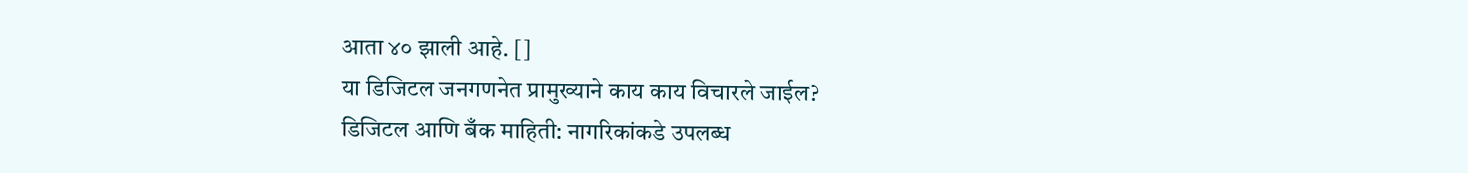आता ४० झाली आहे. []
या डिजिटल जनगणनेत प्रामुख्याने काय काय विचारले जाईल?
डिजिटल आणि बँक माहिती: नागरिकांकडे उपलब्ध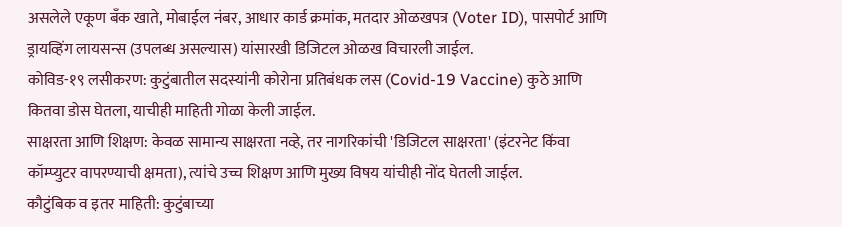असलेले एकूण बँक खाते, मोबाईल नंबर, आधार कार्ड क्रमांक, मतदार ओळखपत्र (Voter ID), पासपोर्ट आणि ड्रायव्हिंग लायसन्स (उपलब्ध असल्यास) यांसारखी डिजिटल ओळख विचारली जाईल.
कोविड-१९ लसीकरण: कुटुंबातील सदस्यांनी कोरोना प्रतिबंधक लस (Covid-19 Vaccine) कुठे आणि कितवा डोस घेतला, याचीही माहिती गोळा केली जाईल.
साक्षरता आणि शिक्षण: केवळ सामान्य साक्षरता नव्हे, तर नागरिकांची 'डिजिटल साक्षरता' (इंटरनेट किंवा कॉम्प्युटर वापरण्याची क्षमता), त्यांचे उच्च शिक्षण आणि मुख्य विषय यांचीही नोंद घेतली जाईल.
कौटुंबिक व इतर माहिती: कुटुंबाच्या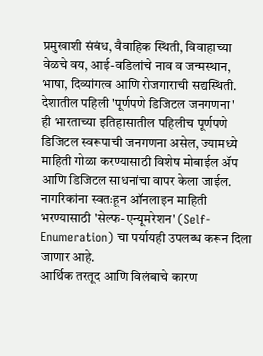प्रमुखाशी संबंध, वैवाहिक स्थिती, विवाहाच्या वेळचे वय, आई-वडिलांचे नाव व जन्मस्थान, भाषा, दिव्यांगत्व आणि रोजगाराची सद्यस्थिती.
देशातील पहिली 'पूर्णपणे डिजिटल जनगणना'
ही भारताच्या इतिहासातील पहिलीच पूर्णपणे डिजिटल स्वरूपाची जनगणना असेल, ज्यामध्ये माहिती गोळा करण्यासाठी विशेष मोबाईल ॲप आणि डिजिटल साधनांचा वापर केला जाईल. नागरिकांना स्वतःहून ऑनलाइन माहिती भरण्यासाठी 'सेल्फ-एन्यूमरेशन' (Self-Enumeration) चा पर्यायही उपलब्ध करून दिला जाणार आहे.
आर्थिक तरतूद आणि विलंबाचे कारण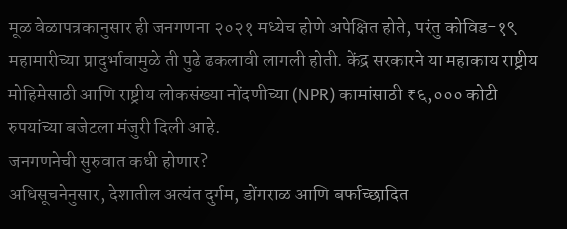मूळ वेळापत्रकानुसार ही जनगणना २०२१ मध्येच होणे अपेक्षित होते, परंतु कोविड-१९ महामारीच्या प्रादुर्भावामुळे ती पुढे ढकलावी लागली होती. केंद्र सरकारने या महाकाय राष्ट्रीय मोहिमेसाठी आणि राष्ट्रीय लोकसंख्या नोंदणीच्या (NPR) कामांसाठी ₹६,००० कोटी रुपयांच्या बजेटला मंजुरी दिली आहे.
जनगणनेची सुरुवात कधी होणार?
अधिसूचनेनुसार, देशातील अत्यंत दुर्गम, डोंगराळ आणि बर्फाच्छादित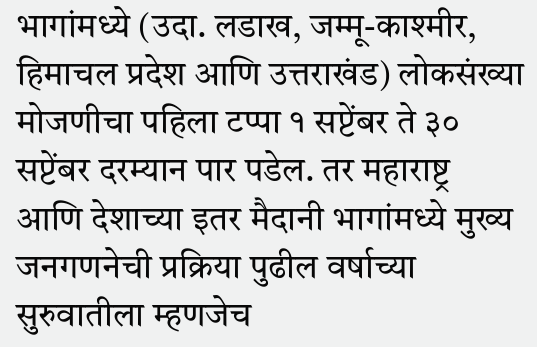भागांमध्ये (उदा. लडाख, जम्मू-काश्मीर, हिमाचल प्रदेश आणि उत्तराखंड) लोकसंख्या मोजणीचा पहिला टप्पा १ सप्टेंबर ते ३० सप्टेंबर दरम्यान पार पडेल. तर महाराष्ट्र आणि देशाच्या इतर मैदानी भागांमध्ये मुख्य जनगणनेची प्रक्रिया पुढील वर्षाच्या सुरुवातीला म्हणजेच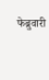फेब्रुवारी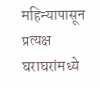महिन्यापासून प्रत्यक्ष घराघरांमध्ये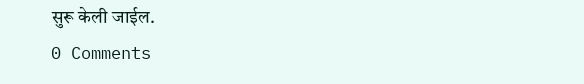सुरू केली जाईल.
0 Comments